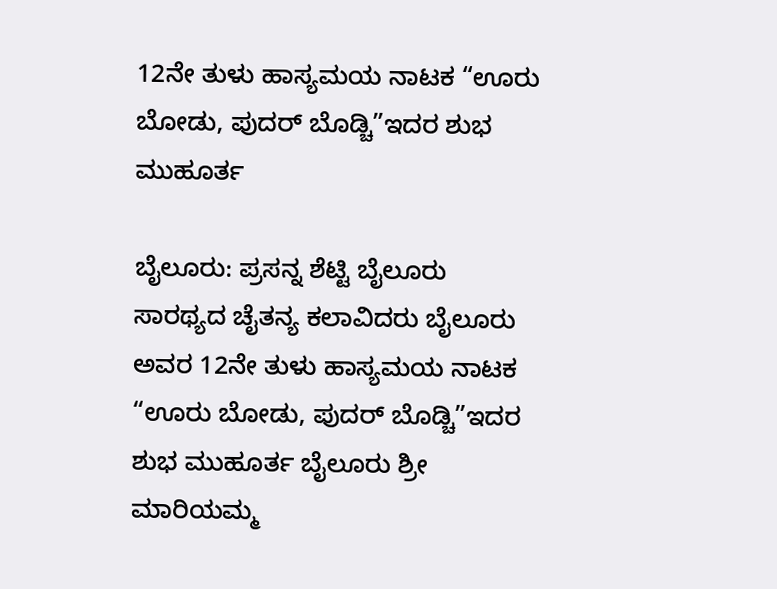12ನೇ ತುಳು ಹಾಸ್ಯಮಯ ನಾಟಕ “ಊರು ಬೋಡು, ಪುದರ್ ಬೊಡ್ಚಿ”ಇದರ ಶುಭ ಮುಹೂರ್ತ

ಬೈಲೂರು: ಪ್ರಸನ್ನ ಶೆಟ್ಟಿ ಬೈಲೂರು ಸಾರಥ್ಯದ ಚೈತನ್ಯ ಕಲಾವಿದರು ಬೈಲೂರು ಅವರ 12ನೇ ತುಳು ಹಾಸ್ಯಮಯ ನಾಟಕ “ಊರು ಬೋಡು, ಪುದರ್ ಬೊಡ್ಚಿ”ಇದರ ಶುಭ ಮುಹೂರ್ತ ಬೈಲೂರು ಶ್ರೀ ಮಾರಿಯಮ್ಮ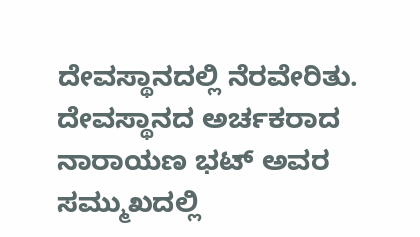ದೇವಸ್ಥಾನದಲ್ಲಿ ನೆರವೇರಿತು.
ದೇವಸ್ಥಾನದ ಅರ್ಚಕರಾದ ನಾರಾಯಣ ಭಟ್ ಅವರ ಸಮ್ಮುಖದಲ್ಲಿ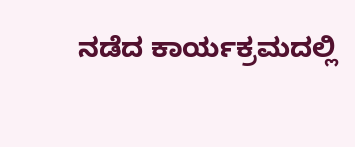ನಡೆದ ಕಾರ್ಯಕ್ರಮದಲ್ಲಿ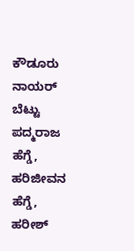ಕೌಡೂರು ನಾಯರ್ ಬೆಟ್ಟು ಪದ್ಮರಾಜ ಹೆಗ್ಡೆ, ಹರಿಜೀವನ ಹೆಗ್ಡೆ, ಹರೀಶ್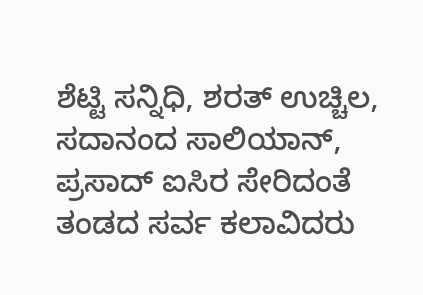ಶೆಟ್ಟಿ ಸನ್ನಿಧಿ, ಶರತ್ ಉಚ್ಚಿಲ, ಸದಾನಂದ ಸಾಲಿಯಾನ್, ಪ್ರಸಾದ್ ಐಸಿರ ಸೇರಿದಂತೆ ತಂಡದ ಸರ್ವ ಕಲಾವಿದರು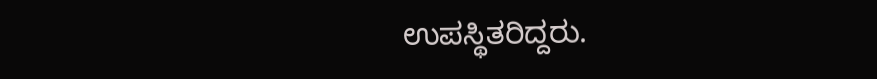ಉಪಸ್ಥಿತರಿದ್ದರು.